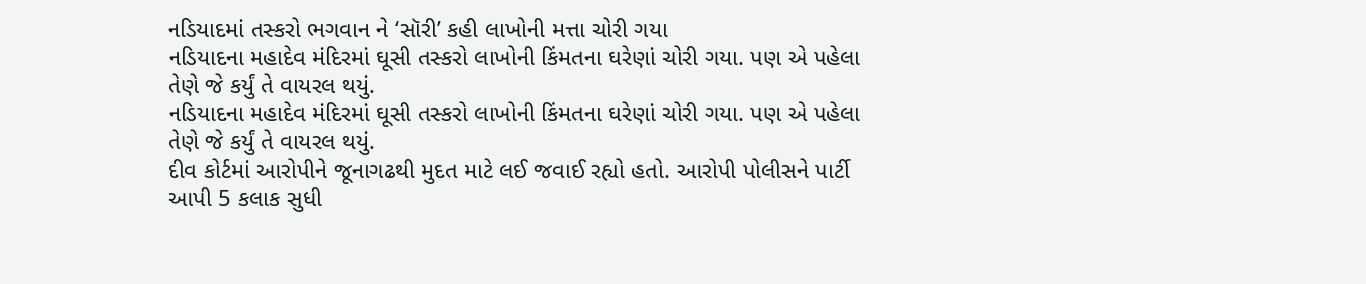નડિયાદમાં તસ્કરો ભગવાન ને ‘સૉરી’ કહી લાખોની મત્તા ચોરી ગયા
નડિયાદના મહાદેવ મંદિરમાં ઘૂસી તસ્કરો લાખોની કિંમતના ઘરેણાં ચોરી ગયા. પણ એ પહેલા તેણે જે કર્યું તે વાયરલ થયું.
નડિયાદના મહાદેવ મંદિરમાં ઘૂસી તસ્કરો લાખોની કિંમતના ઘરેણાં ચોરી ગયા. પણ એ પહેલા તેણે જે કર્યું તે વાયરલ થયું.
દીવ કોર્ટમાં આરોપીને જૂનાગઢથી મુદત માટે લઈ જવાઈ રહ્યો હતો. આરોપી પોલીસને પાર્ટી આપી 5 કલાક સુધી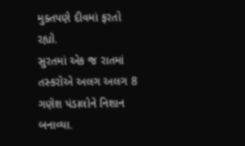મુક્તપણે દીવમાં ફરતો રહ્યો.
સુરતમાં એક જ રાતમાં તસ્કરોએ અલગ અલગ 8 ગણેશ પંડાલોને નિશાન બનાવ્યા.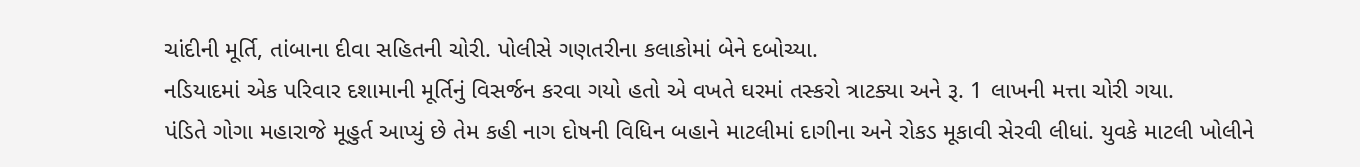ચાંદીની મૂર્તિ, તાંબાના દીવા સહિતની ચોરી. પોલીસે ગણતરીના કલાકોમાં બેને દબોચ્યા.
નડિયાદમાં એક પરિવાર દશામાની મૂર્તિનું વિસર્જન કરવા ગયો હતો એ વખતે ઘરમાં તસ્કરો ત્રાટક્યા અને રૂ. 1 લાખની મત્તા ચોરી ગયા.
પંડિતે ગોગા મહારાજે મૂહુર્ત આપ્યું છે તેમ કહી નાગ દોષની વિધિન બહાને માટલીમાં દાગીના અને રોકડ મૂકાવી સેરવી લીધાં. યુવકે માટલી ખોલીને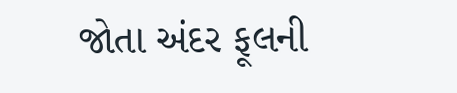જોતા અંદર ફૂલની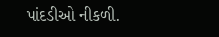પાંદડીઓ નીકળી.